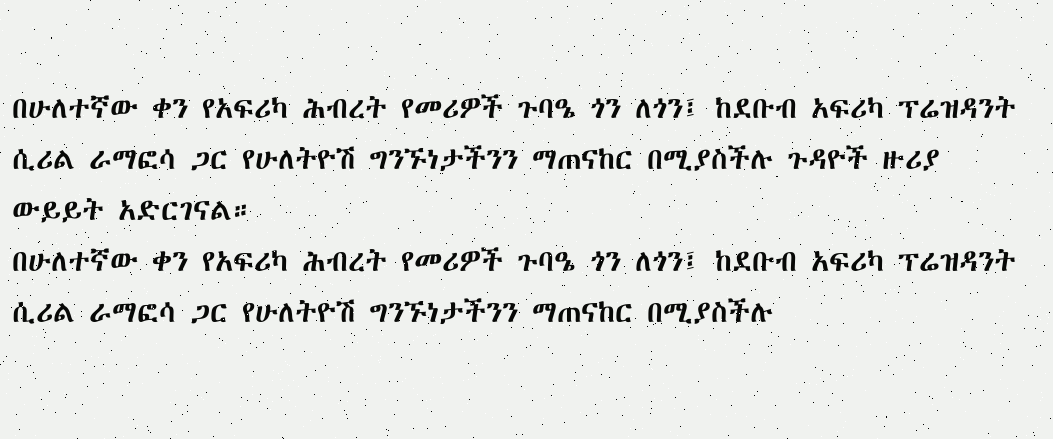በሁለተኛው ቀን የአፍሪካ ሕብረት የመሪዎች ጉባዔ ጎን ለጎን፤ ከደቡብ አፍሪካ ፕሬዝዳንት ሲሪል ራማፎሳ ጋር የሁለትዮሽ ግንኙነታችንን ማጠናከር በሚያስችሉ ጉዳዮች ዙሪያ ውይይት አድርገናል።
በሁለተኛው ቀን የአፍሪካ ሕብረት የመሪዎች ጉባዔ ጎን ለጎን፤ ከደቡብ አፍሪካ ፕሬዝዳንት ሲሪል ራማፎሳ ጋር የሁለትዮሽ ግንኙነታችንን ማጠናከር በሚያስችሉ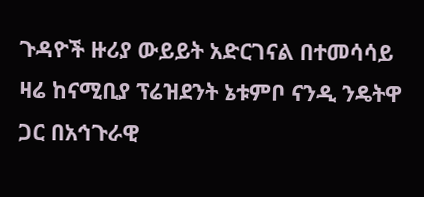ጉዳዮች ዙሪያ ውይይት አድርገናል በተመሳሳይ ዛሬ ከናሚቢያ ፕሬዝደንት ኔቱምቦ ናንዲ ንዴትዋ ጋር በአኅጉራዊ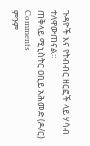ጉዳዮች እና የትብብር ዘርፎች ላይ ሃሳብ ተለዋውጠናል።
ጠቅላይ ሚኒስትር ዐቢይ አሕመድ (ዶ/ር)
Comments
ምንም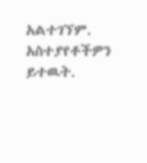አልተገኘም.
አስተያየቶችዎን ይተዉት.